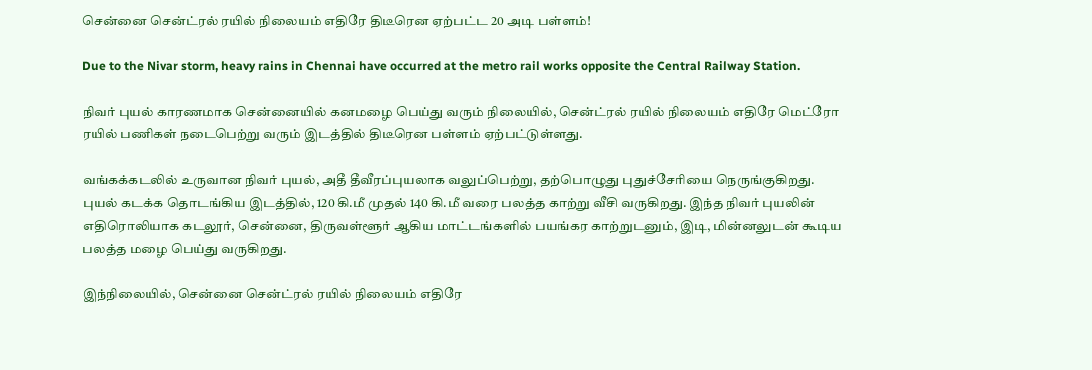சென்னை சென்ட்ரல் ரயில் நிலையம் எதிரே திடீரென ஏற்பட்ட 20 அடி பள்ளம்!

Due to the Nivar storm, heavy rains in Chennai have occurred at the metro rail works opposite the Central Railway Station.

நிவர் புயல் காரணமாக சென்னையில் கனமழை பெய்து வரும் நிலையில், சென்ட்ரல் ரயில் நிலையம் எதிரே மெட்ரோ ரயில் பணிகள் நடைபெற்று வரும் இடத்தில் திடீரென பள்ளம் ஏற்பட்டுள்ளது.

வங்கக்கடலில் உருவான நிவர் புயல், அதீ தீவீரப்புயலாக வலுப்பெற்று, தற்பொழுது புதுச்சேரியை நெருங்குகிறது. புயல் கடக்க தொடங்கிய இடத்தில், 120 கி.மீ முதல் 140 கி.மீ வரை பலத்த காற்று வீசி வருகிறது. இந்த நிவர் புயலின் எதிரொலியாக கடலூர், சென்னை, திருவள்ளூர் ஆகிய மாட்டங்களில் பயங்கர காற்றுடனும், இடி, மின்னலுடன் கூடிய பலத்த மழை பெய்து வருகிறது.

இந்நிலையில், சென்னை சென்ட்ரல் ரயில் நிலையம் எதிரே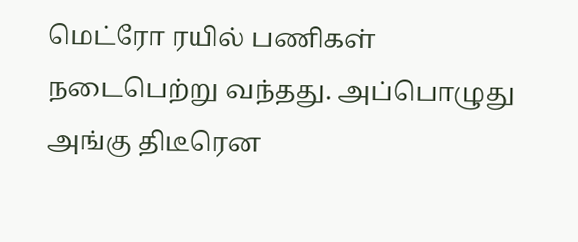மெட்ரோ ரயில் பணிகள் நடைபெற்று வந்தது. அப்பொழுது அங்கு திடீரென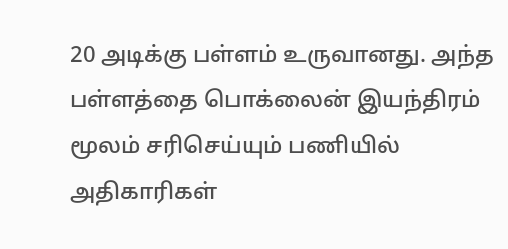20 அடிக்கு பள்ளம் உருவானது. அந்த பள்ளத்தை பொக்லைன் இயந்திரம் மூலம் சரிசெய்யும் பணியில் அதிகாரிகள்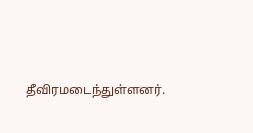தீவிரமடைந்துள்ளனர்.